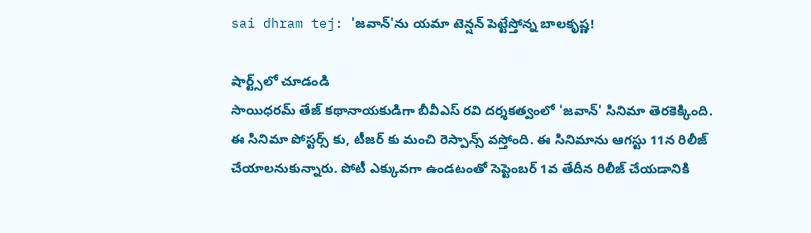sai dhram tej: 'జవాన్'ను యమా టెన్షన్ పెట్టేస్తోన్న బాలకృష్ణ!

షార్ట్స్‌లో చూడండి
సాయిధరమ్ తేజ్ కథానాయకుడిగా బీవీఎస్ రవి దర్శకత్వంలో 'జవాన్' సినిమా తెరకెక్కింది. ఈ సినిమా పోస్టర్స్ కు, టీజర్ కు మంచి రెస్పాన్స్ వస్తోంది. ఈ సినిమాను ఆగస్టు 11న రిలీజ్ చేయాలనుకున్నారు. పోటీ ఎక్కువగా ఉండటంతో సెప్టెంబర్ 1వ తేదీన రిలీజ్ చేయడానికి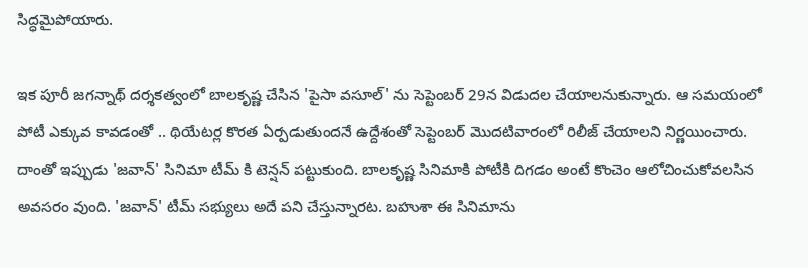సిద్ధమైపోయారు.

ఇక పూరీ జగన్నాథ్ దర్శకత్వంలో బాలకృష్ణ చేసిన 'పైసా వసూల్' ను సెప్టెంబర్ 29న విడుదల చేయాలనుకున్నారు. ఆ సమయంలో పోటీ ఎక్కువ కావడంతో .. థియేటర్ల కొరత ఏర్పడుతుందనే ఉద్దేశంతో సెప్టెంబర్ మొదటివారంలో రిలీజ్ చేయాలని నిర్ణయించారు. దాంతో ఇప్పుడు 'జవాన్' సినిమా టీమ్ కి టెన్షన్ పట్టుకుంది. బాలకృష్ణ సినిమాకి పోటీకి దిగడం అంటే కొంచెం ఆలోచించుకోవలసిన అవసరం వుంది. 'జవాన్' టీమ్ సభ్యులు అదే పని చేస్తున్నారట. బహుశా ఈ సినిమాను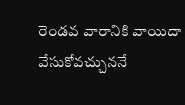రెండవ వారానికి వాయిదా వేసుకోవచ్చుననే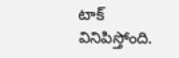టాక్ వినిపిస్తోంది.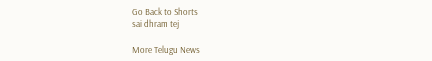Go Back to Shorts
sai dhram tej

More Telugu News